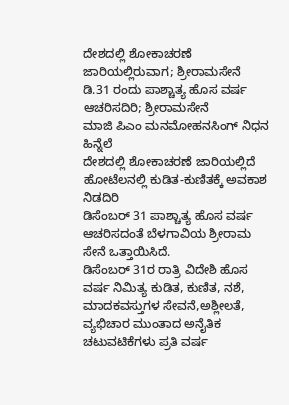ದೇಶದಲ್ಲಿ ಶೋಕಾಚರಣೆ ಜಾರಿಯಲ್ಲಿರುವಾಗ; ಶ್ರೀರಾಮಸೇನೆ
ಡಿ.31 ರಂದು ಪಾಶ್ಚಾತ್ಯ ಹೊಸ ವರ್ಷ ಆಚರಿಸದಿರಿ; ಶ್ರೀರಾಮಸೇನೆ
ಮಾಜಿ ಪಿಎಂ ಮನಮೋಹನಸಿಂಗ್ ನಿಧನ ಹಿನ್ನೆಲೆ
ದೇಶದಲ್ಲಿ ಶೋಕಾಚರಣೆ ಜಾರಿಯಲ್ಲಿದೆ
ಹೋಟೆಲನಲ್ಲಿ ಕುಡಿತ-ಕುಣಿತಕ್ಕೆ ಅವಕಾಶ ನಿಡದಿರಿ
ಡಿಸೆಂಬರ್ 31 ಪಾಶ್ಚಾತ್ಯ ಹೊಸ ವರ್ಷ ಆಚರಿಸದಂತೆ ಬೆಳಗಾವಿಯ ಶ್ರೀರಾಮ ಸೇನೆ ಒತ್ತಾಯಿಸಿದೆ.
ಡಿಸೆಂಬರ್ 31ರ ರಾತ್ರಿ ವಿದೇಶಿ ಹೊಸ ವರ್ಷ ನಿಮಿತ್ಯ ಕುಡಿತ, ಕುಣಿತ, ನಶೆ, ಮಾದಕವಸ್ತುಗಳ ಸೇವನೆ,ಅಶ್ಲೀಲತೆ, ವ್ಯಭಿಚಾರ ಮುಂತಾದ ಅನೈತಿಕ ಚಟುವಟಿಕೆಗಳು ಪ್ರತಿ ವರ್ಷ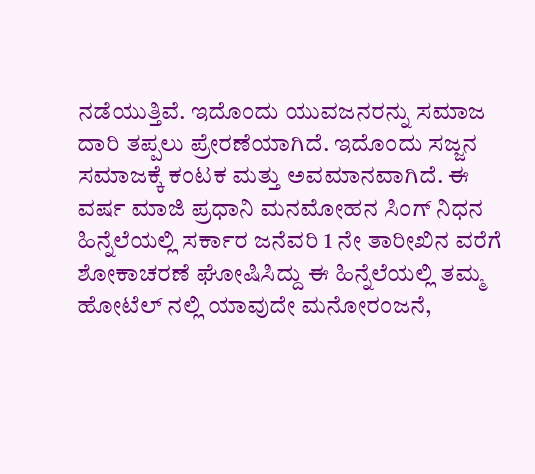ನಡೆಯುತ್ತಿವೆ. ಇದೊಂದು ಯುವಜನರನ್ನು ಸಮಾಜ ದಾರಿ ತಪ್ಪಲು ಪ್ರೇರಣೆಯಾಗಿದೆ. ಇದೊಂದು ಸಜ್ಜನ ಸಮಾಜಕ್ಕೆ ಕಂಟಕ ಮತ್ತು ಅವಮಾನವಾಗಿದೆ. ಈ ವರ್ಷ ಮಾಜಿ ಪ್ರಧಾನಿ ಮನಮೋಹನ ಸಿಂಗ್ ನಿಧನ ಹಿನ್ನೆಲೆಯಲ್ಲಿ ಸರ್ಕಾರ ಜನೆವರಿ 1 ನೇ ತಾರೀಖಿನ ವರೆಗೆ ಶೋಕಾಚರಣೆ ಘೋಷಿಸಿದ್ದು ಈ ಹಿನ್ನೆಲೆಯಲ್ಲಿ ತಮ್ಮ ಹೋಟೆಲ್ ನಲ್ಲಿ ಯಾವುದೇ ಮನೋರಂಜನೆ,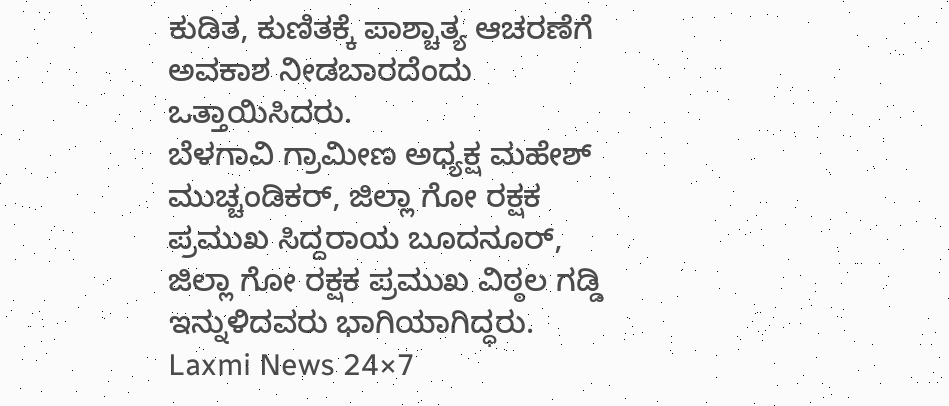ಕುಡಿತ, ಕುಣಿತಕ್ಕೆ ಪಾಶ್ಚಾತ್ಯ ಆಚರಣೆಗೆ ಅವಕಾಶ ನೀಡಬಾರದೆಂದು ಒತ್ತಾಯಿಸಿದರು.
ಬೆಳಗಾವಿ ಗ್ರಾಮೀಣ ಅಧ್ಯಕ್ಷ ಮಹೇಶ್ ಮುಚ್ಚಂಡಿಕರ್, ಜಿಲ್ಲಾ ಗೋ ರಕ್ಷಕ ಪ್ರಮುಖ ಸಿದ್ದರಾಯ ಬೂದನೂರ್, ಜಿಲ್ಲಾ ಗೋ ರಕ್ಷಕ ಪ್ರಮುಖ ವಿಠ್ಠಲ ಗಡ್ಡಿ ಇನ್ನುಳಿದವರು ಭಾಗಿಯಾಗಿದ್ಧರು.
Laxmi News 24×7